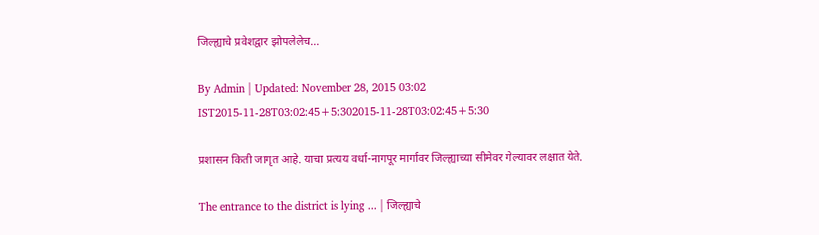जिल्ह्याचे प्रवेशद्वार झोपलेलेच...

By Admin | Updated: November 28, 2015 03:02 IST2015-11-28T03:02:45+5:302015-11-28T03:02:45+5:30

प्रशासन किती जागृत आहे. याचा प्रत्यय वर्धा-नागपूर मार्गावर जिल्ह्याच्या सीमेवर गेल्यावर लक्षात येते.

The entrance to the district is lying ... | जिल्ह्याचे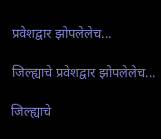प्रवेशद्वार झोपलेलेच...

जिल्ह्याचे प्रवेशद्वार झोपलेलेच...

जिल्ह्याचे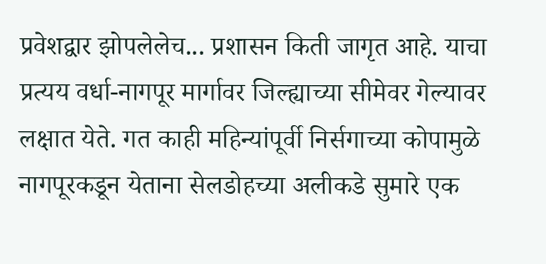प्रवेशद्वार झोपलेलेच... प्रशासन किती जागृत आहे. याचा प्रत्यय वर्धा-नागपूर मार्गावर जिल्ह्याच्या सीमेवर गेल्यावर लक्षात येते. गत काही महिन्यांपूर्वी निर्सगाच्या कोपामुळे नागपूरकडून येताना सेलडोहच्या अलीकडे सुमारे एक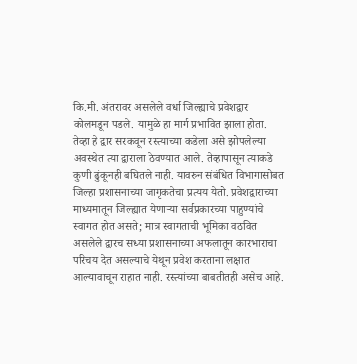कि.मी. अंतरावर असलेले वर्धा जिल्ह्याचे प्रवेशद्वार कोलमडून पडले. यामुळे हा मार्ग प्रभावित झाला होता. तेव्हा हे द्वार सरकवून रस्त्याच्या कडेला असे झोपलेल्या अवस्थेत त्या द्वाराला ठेवण्यात आले. तेव्हापासून त्याकडे कुणी ढुंकूनही बघितले नाही. यावरुन संबंधित विभागासोबत जिल्हा प्रशासनाच्या जागृकतेचा प्रत्यय येतो. प्रवेशद्वाराच्या माध्यमातून जिल्ह्यात येणाऱ्या सर्वप्रकारच्या पाहुण्यांचे स्वागत होत असते; मात्र स्वागताची भूमिका वठवित असलेले द्वारच सध्या प्रशासनाच्या अफलातून कारभाराचा परिचय देत असल्याचे येथून प्रवेश करताना लक्षात आल्यावाचून राहात नाही. रस्त्यांच्या बाबतीतही असेच आहे.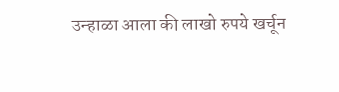उन्हाळा आला की लाखो रुपये खर्चून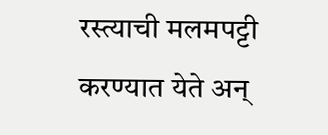रस्त्याची मलमपट्टी करण्यात येते अन्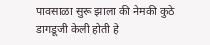पावसाळा सुरू झाला की नेमकी कुठे डागडूजी केली होती हे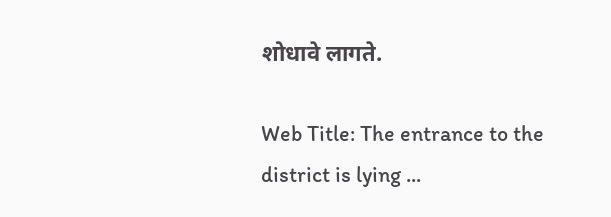शोधावे लागते.

Web Title: The entrance to the district is lying ...